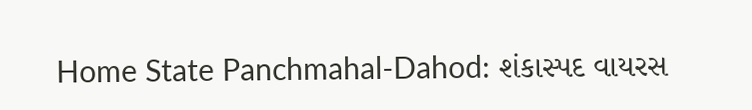Home State Panchmahal-Dahod: શંકાસ્પદ વાયરસ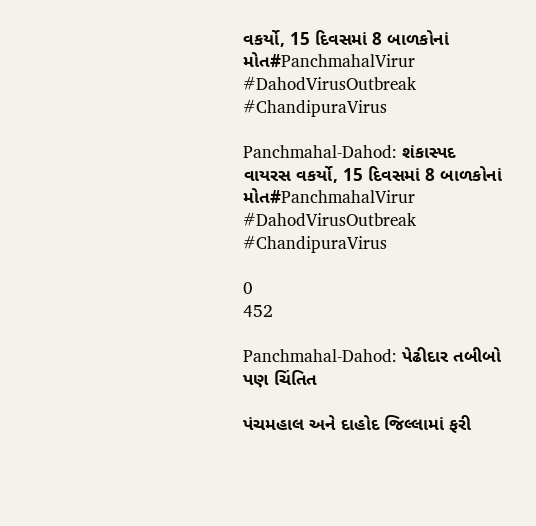વકર્યો, 15 દિવસમાં 8 બાળકોનાં મોત#PanchmahalVirur #DahodVirusOutbreak #ChandipuraVirus

Panchmahal-Dahod: શંકાસ્પદ વાયરસ વકર્યો, 15 દિવસમાં 8 બાળકોનાં મોત#PanchmahalVirur #DahodVirusOutbreak #ChandipuraVirus

0
452

Panchmahal-Dahod: પેઢીદાર તબીબો પણ ચિંતિત

પંચમહાલ અને દાહોદ જિલ્લામાં ફરી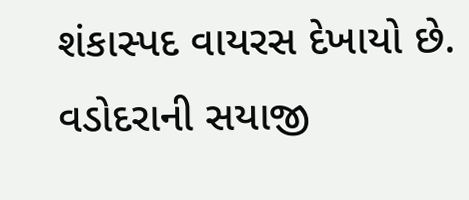શંકાસ્પદ વાયરસ દેખાયો છે. વડોદરાની સયાજી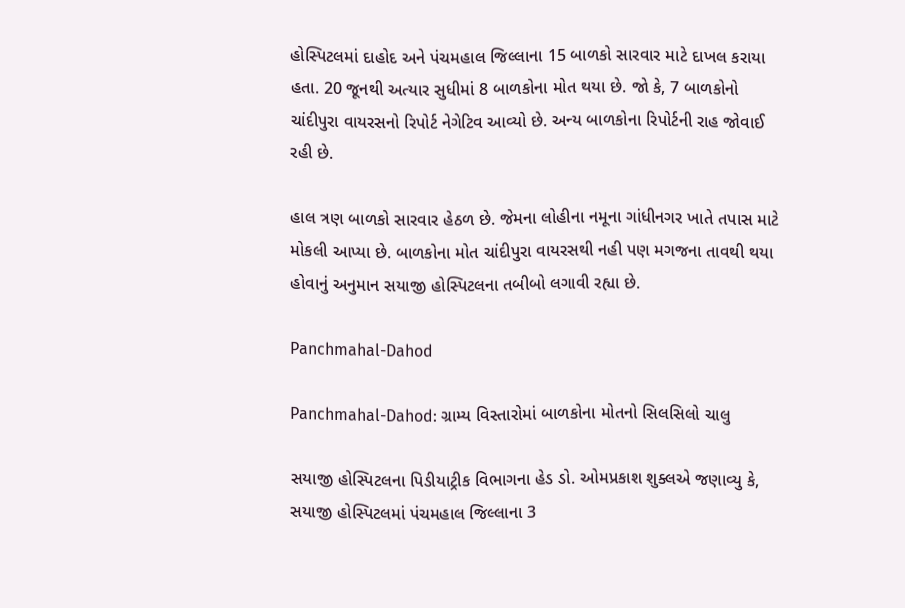હોસ્પિટલમાં દાહોદ અને પંચમહાલ જિલ્લાના 15 બાળકો સારવાર માટે દાખલ કરાયા હતા. 20 જૂનથી અત્યાર સુધીમાં 8 બાળકોના મોત થયા છે. જો કે, 7 બાળકોનો ચાંદીપુરા વાયરસનો રિપોર્ટ નેગેટિવ આવ્યો છે. અન્ય બાળકોના રિપોર્ટની રાહ જોવાઈ રહી છે.

હાલ ત્રણ બાળકો સારવાર હેઠળ છે. જેમના લોહીના નમૂના ગાંધીનગર ખાતે તપાસ માટે મોકલી આપ્યા છે. બાળકોના મોત ચાંદીપુરા વાયરસથી નહી પણ મગજના તાવથી થયા હોવાનું અનુમાન સયાજી હોસ્પિટલના તબીબો લગાવી રહ્યા છે.

Panchmahal-Dahod

Panchmahal-Dahod: ગ્રામ્ય વિસ્તારોમાં બાળકોના મોતનો સિલસિલો ચાલુ

સયાજી હોસ્પિટલના પિડીયાટ્રીક વિભાગના હેડ ડો. ઓમપ્રકાશ શુક્લએ જણાવ્યુ કે, સયાજી હોસ્પિટલમાં પંચમહાલ જિલ્લાના 3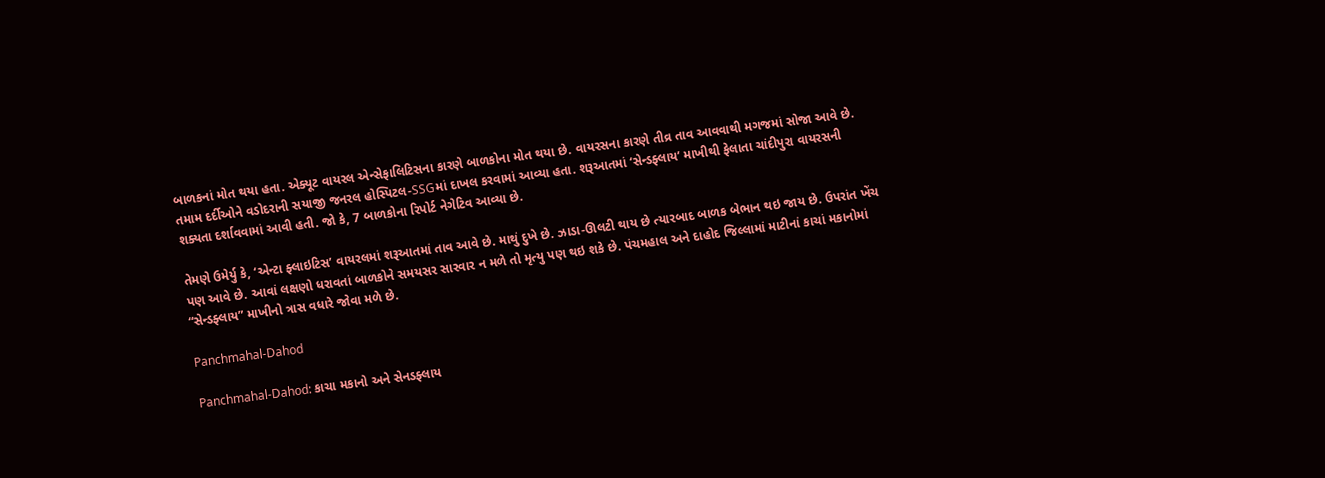બાળકનાં મોત થયા હતા. એક્યૂટ વાયરલ એન્સેફાલિટિસના કારણે બાળકોના મોત થયા છે. વાયરસના કારણે તીવ્ર તાવ આવવાથી મગજમાં સોજા આવે છે. તમામ દર્દીઓને વડોદરાની સયાજી જનરલ હોસ્પિટલ-SSGમાં દાખલ કરવામાં આવ્યા હતા. શરૂઆતમાં ‘સેન્ડફ્લાય’ માખીથી ફેલાતા ચાંદીપુરા વાયરસની શક્યતા દર્શાવવામાં આવી હતી. જો કે, 7 બાળકોના રિપોર્ટ નેગેટિવ આવ્યા છે.

તેમણે ઉમેર્યુ કે, ‘એન્ટા ફ્લાઇટિસ’ વાયરલમાં શરૂઆતમાં તાવ આવે છે. માથું દુખે છે. ઝાડા-ઊલટી થાય છે ત્યારબાદ બાળક બેભાન થઇ જાય છે. ઉપરાંત ખેંચ પણ આવે છે. આવાં લક્ષણો ધરાવતાં બાળકોને સમયસર સારવાર ન મળે તો મૃત્યુ પણ થઇ શકે છે. પંચમહાલ અને દાહોદ જિલ્લામાં માટીનાં કાચાં મકાનોમાં “સેન્ડફ્લાય” માખીનો ત્રાસ વધારે જોવા મળે છે.

Panchmahal-Dahod

Panchmahal-Dahod: કાચા મકાનો અને સેનડફ્લાય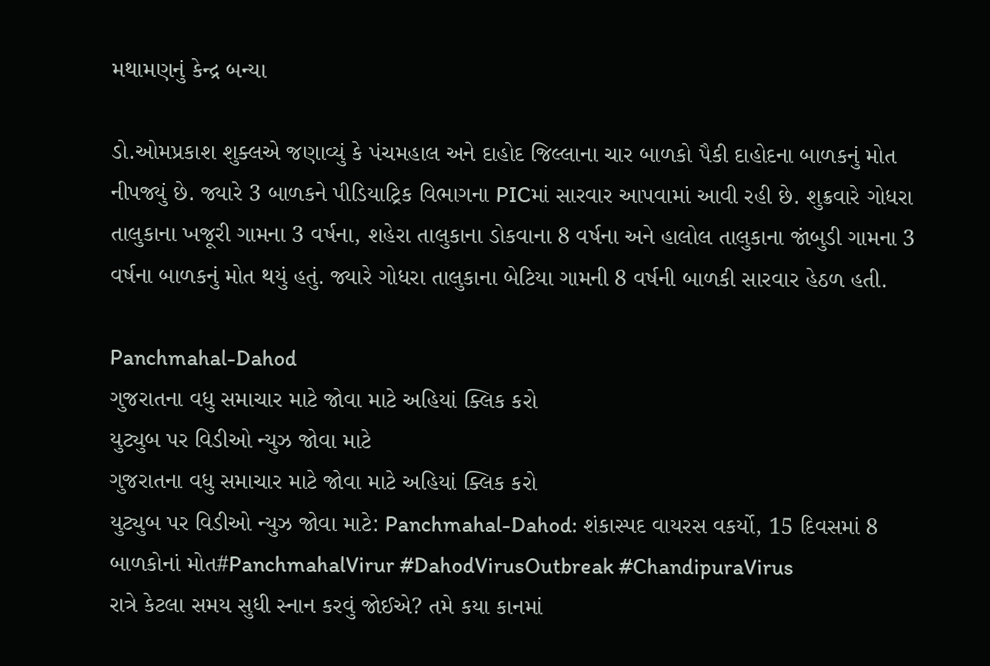મથામણનું કેન્દ્ર બન્યા

ડો.ઓમપ્રકાશ શુક્લએ જણાવ્યું કે પંચમહાલ અને દાહોદ જિલ્લાના ચાર બાળકો પૈકી દાહોદના બાળકનું મોત નીપજ્યું છે. જ્યારે 3 બાળકને પીડિયાટ્રિક વિભાગના PICમાં સારવાર આપવામાં આવી રહી છે. શુક્રવારે ગોધરા તાલુકાના ખજૂરી ગામના 3 વર્ષના, શહેરા તાલુકાના ડોકવાના 8 વર્ષના અને હાલોલ તાલુકાના જાંબુડી ગામના 3 વર્ષના બાળકનું મોત થયું હતું. જ્યારે ગોધરા તાલુકાના બેટિયા ગામની 8 વર્ષની બાળકી સારવાર હેઠળ હતી.

Panchmahal-Dahod
ગુજરાતના વધુ સમાચાર માટે જોવા માટે અહિયાં ક્લિક કરો
યુટ્યુબ પર વિડીઓ ન્યુઝ જોવા માટે
ગુજરાતના વધુ સમાચાર માટે જોવા માટે અહિયાં ક્લિક કરો
યુટ્યુબ પર વિડીઓ ન્યુઝ જોવા માટે: Panchmahal-Dahod: શંકાસ્પદ વાયરસ વકર્યો, 15 દિવસમાં 8 બાળકોનાં મોત#PanchmahalVirur #DahodVirusOutbreak #ChandipuraVirus
રાત્રે કેટલા સમય સુધી સ્નાન કરવું જોઈએ? તમે કયા કાનમાં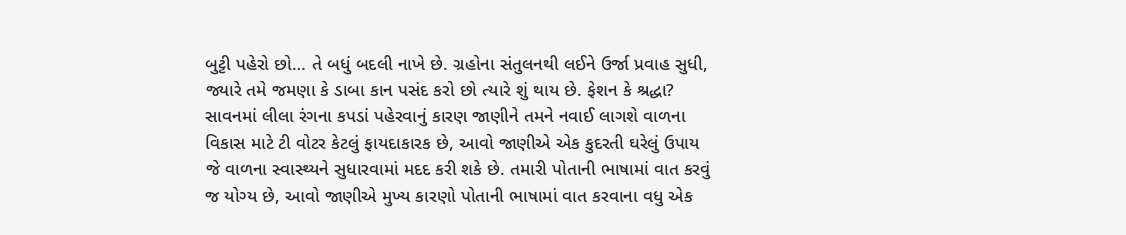બુટ્ટી પહેરો છો… તે બધું બદલી નાખે છે. ગ્રહોના સંતુલનથી લઈને ઉર્જા પ્રવાહ સુધી, જ્યારે તમે જમણા કે ડાબા કાન પસંદ કરો છો ત્યારે શું થાય છે. ફેશન કે શ્રદ્ધા? સાવનમાં લીલા રંગના કપડાં પહેરવાનું કારણ જાણીને તમને નવાઈ લાગશે વાળના વિકાસ માટે ટી વોટર કેટલું ફાયદાકારક છે, આવો જાણીએ એક કુદરતી ઘરેલું ઉપાય જે વાળના સ્વાસ્થ્યને સુધારવામાં મદદ કરી શકે છે. તમારી પોતાની ભાષામાં વાત કરવું જ યોગ્ય છે, આવો જાણીએ મુખ્ય કારણો પોતાની ભાષામાં વાત કરવાના વધુ એક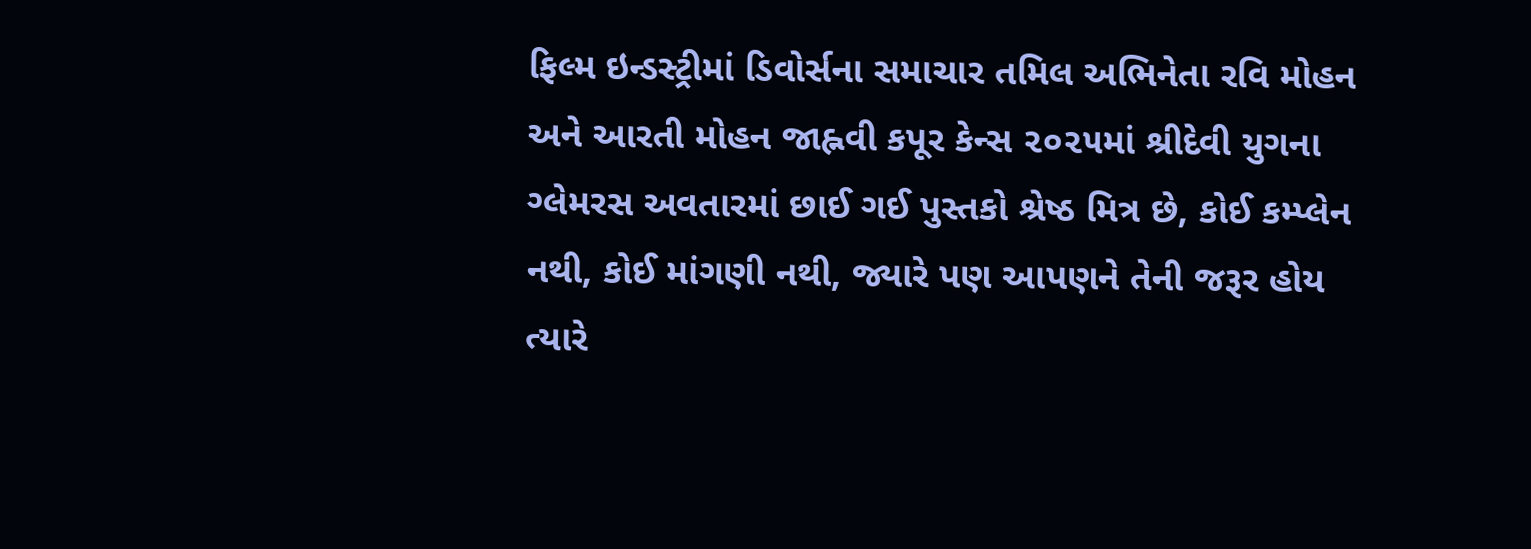ફિલ્મ ઇન્ડસ્ટ્રીમાં ડિવોર્સના સમાચાર તમિલ અભિનેતા રવિ મોહન અને આરતી મોહન જાહ્નવી કપૂર કેન્સ ૨૦૨૫માં શ્રીદેવી યુગના ગ્લેમરસ અવતારમાં છાઈ ગઈ પુસ્તકો શ્રેષ્ઠ મિત્ર છે, કોઈ કમ્પ્લેન નથી, કોઈ માંગણી નથી, જ્યારે પણ આપણને તેની જરૂર હોય ત્યારે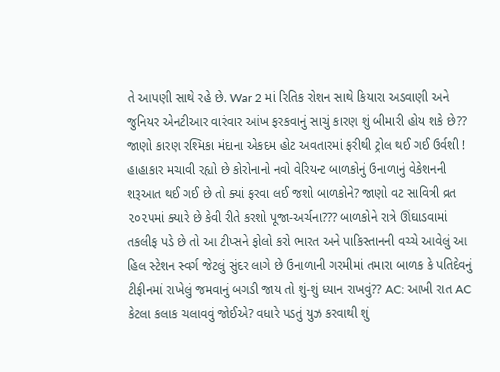તે આપણી સાથે રહે છે. War 2 માં રિતિક રોશન સાથે કિયારા અડવાણી અને જુનિયર એનટીઆર વારંવાર આંખ ફરકવાનું સાચું કારણ શું બીમારી હોય શકે છે?? જાણો કારણ રશ્મિકા મંદાના એકદમ હોટ અવતારમાં ફરીથી ટ્રોલ થઈ ગઈ ઉર્વશી ! હાહાકાર મચાવી રહ્યો છે કોરોનાનો નવો વેરિયન્ટ બાળકોનું ઉનાળાનું વેકેશનની શરૂઆત થઈ ગઈ છે તો ક્યાં ફરવા લઈ જશો બાળકોને? જાણો વટ સાવિત્રી વ્રત ૨૦૨૫માં ક્યારે છે કેવી રીતે કરશો પૂજા-અર્ચના??? બાળકોને રાત્રે ઊંઘાડવામાં તકલીફ પડે છે તો આ ટીપ્સને ફોલો કરો ભારત અને પાકિસ્તાનની વચ્ચે આવેલું આ હિલ સ્ટેશન સ્વર્ગ જેટલું સુંદર લાગે છે ઉનાળાની ગરમીમાં તમારા બાળક કે પતિદેવનું ટીફીનમાં રાખેલું જમવાનું બગડી જાય તો શું-શું ધ્યાન રાખવું?? AC: આખી રાત AC કેટલા કલાક ચલાવવું જોઈએ? વધારે પડતું યુઝ કરવાથી શું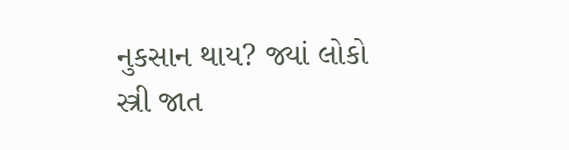નુકસાન થાય? જ્યાં લોકો સ્ત્રી જાત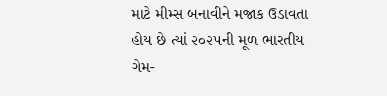માટે મીમ્સ બનાવીને મજાક ઉડાવતા હોય છે ત્યાં ૨૦૨૫ની મૂળ ભારતીય ગેમ-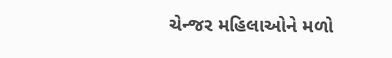ચેન્જર મહિલાઓને મળો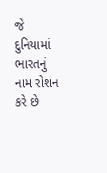જે દુનિયામાં ભારતનું નામ રોશન કરે છે